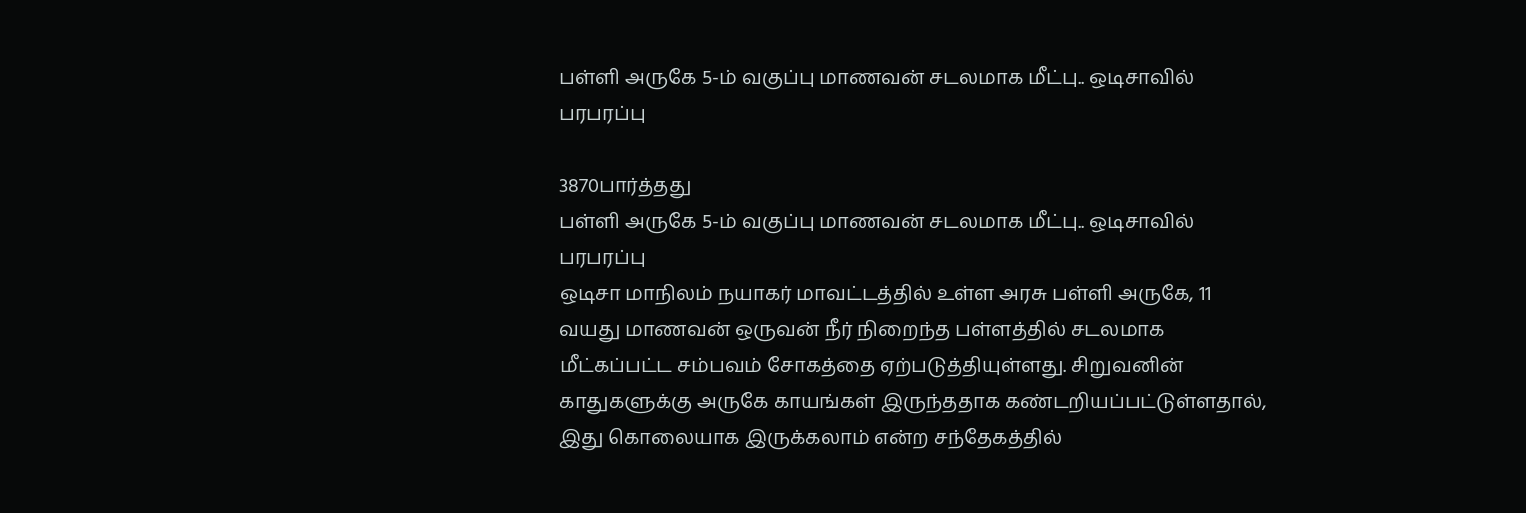பள்ளி அருகே 5-ம் வகுப்பு மாணவன் சடலமாக மீட்பு.. ஒடிசாவில் பரபரப்பு

3870பார்த்தது
பள்ளி அருகே 5-ம் வகுப்பு மாணவன் சடலமாக மீட்பு.. ஒடிசாவில் பரபரப்பு
ஒடிசா மாநிலம் நயாகர் மாவட்டத்தில் உள்ள அரசு பள்ளி அருகே, 11 வயது மாணவன் ஒருவன் நீர் நிறைந்த பள்ளத்தில் சடலமாக மீட்கப்பட்ட சம்பவம் சோகத்தை ஏற்படுத்தியுள்ளது. சிறுவனின் காதுகளுக்கு அருகே காயங்கள் இருந்ததாக கண்டறியப்பட்டுள்ளதால், இது கொலையாக இருக்கலாம் என்ற சந்தேகத்தில்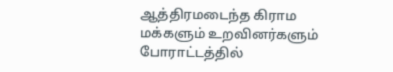ஆத்திரமடைந்த கிராம மக்களும் உறவினர்களும் போராட்டத்தில்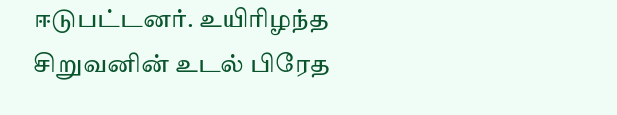ஈடுபட்டனர். உயிரிழந்த சிறுவனின் உடல் பிரேத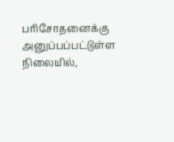பரிசோதனைக்கு அனுப்பப்பட்டுள்ள நிலையில்,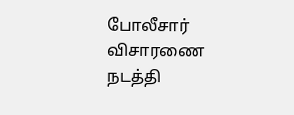போலீசார் விசாரணை நடத்தி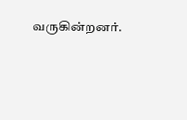வருகின்றனர்.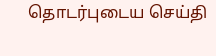தொடர்புடைய செய்தி